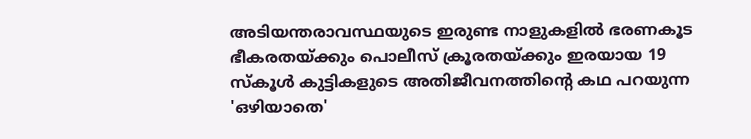അടിയന്തരാവസ്ഥയുടെ ഇരുണ്ട നാളുകളിൽ ഭരണകൂട ഭീകരതയ്ക്കും പൊലീസ് ക്രൂരതയ്ക്കും ഇരയായ 19 സ്കൂൾ കുട്ടികളുടെ അതിജീവനത്തിന്റെ കഥ പറയുന്ന 'ഒഴിയാതെ'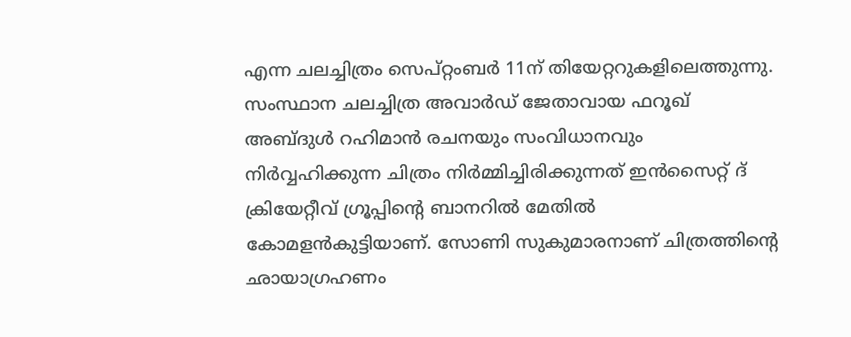എന്ന ചലച്ചിത്രം സെപ്റ്റംബർ 11ന് തിയേറ്ററുകളിലെത്തുന്നു.
സംസ്ഥാന ചലച്ചിത്ര അവാർഡ് ജേതാവായ ഫറൂഖ് അബ്ദുൾ റഹിമാൻ രചനയും സംവിധാനവും നിർവ്വഹിക്കുന്ന ചിത്രം നിർമ്മിച്ചിരിക്കുന്നത് ഇൻസൈറ്റ് ദ് ക്രിയേറ്റീവ് ഗ്രൂപ്പിന്റെ ബാനറിൽ മേതിൽ കോമളൻകുട്ടിയാണ്. സോണി സുകുമാരനാണ് ചിത്രത്തിൻ്റെ ഛായാഗ്രഹണം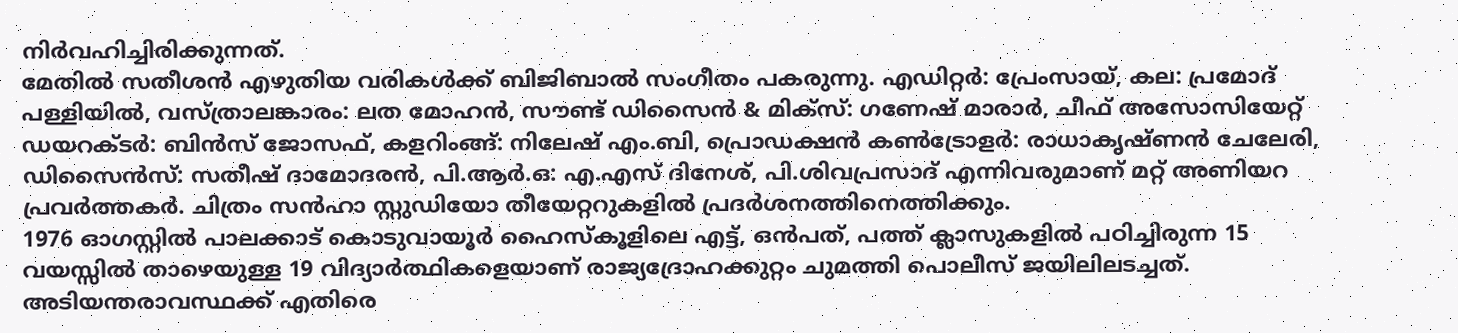നിർവഹിച്ചിരിക്കുന്നത്.
മേതിൽ സതീശൻ എഴുതിയ വരികൾക്ക് ബിജിബാൽ സംഗീതം പകരുന്നു. എഡിറ്റർ: പ്രേംസായ്, കല: പ്രമോദ് പള്ളിയിൽ, വസ്ത്രാലങ്കാരം: ലത മോഹൻ, സൗണ്ട് ഡിസൈൻ & മിക്സ്: ഗണേഷ് മാരാർ, ചീഫ് അസോസിയേറ്റ് ഡയറക്ടർ: ബിൻസ് ജോസഫ്, കളറിംങ്ങ്: നിലേഷ് എം.ബി, പ്രൊഡക്ഷൻ കൺട്രോളർ: രാധാകൃഷ്ണൻ ചേലേരി, ഡിസൈൻസ്: സതീഷ് ദാമോദരൻ, പി.ആർ.ഒ: എ.എസ് ദിനേശ്, പി.ശിവപ്രസാദ് എന്നിവരുമാണ് മറ്റ് അണിയറ പ്രവർത്തകർ. ചിത്രം സൻഹാ സ്റ്റുഡിയോ തീയേറ്ററുകളിൽ പ്രദർശനത്തിനെത്തിക്കും.
1976 ഓഗസ്റ്റിൽ പാലക്കാട് കൊടുവായൂർ ഹൈസ്കൂളിലെ എട്ട്, ഒൻപത്, പത്ത് ക്ലാസുകളിൽ പഠിച്ചിരുന്ന 15 വയസ്സിൽ താഴെയുള്ള 19 വിദ്യാർത്ഥികളെയാണ് രാജ്യദ്രോഹക്കുറ്റം ചുമത്തി പൊലീസ് ജയിലിലടച്ചത്. അടിയന്തരാവസ്ഥക്ക് എതിരെ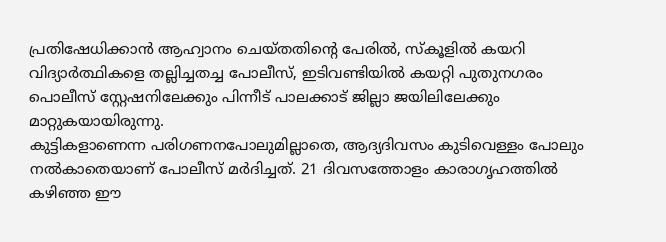പ്രതിഷേധിക്കാൻ ആഹ്വാനം ചെയ്തതിന്റെ പേരിൽ, സ്കൂളിൽ കയറി വിദ്യാർത്ഥികളെ തല്ലിച്ചതച്ച പോലീസ്, ഇടിവണ്ടിയിൽ കയറ്റി പുതുനഗരം പൊലീസ് സ്റ്റേഷനിലേക്കും പിന്നീട് പാലക്കാട് ജില്ലാ ജയിലിലേക്കും മാറ്റുകയായിരുന്നു.
കുട്ടികളാണെന്ന പരിഗണനപോലുമില്ലാതെ, ആദ്യദിവസം കുടിവെള്ളം പോലും നൽകാതെയാണ് പോലീസ് മർദിച്ചത്. 21 ദിവസത്തോളം കാരാഗൃഹത്തിൽ കഴിഞ്ഞ ഈ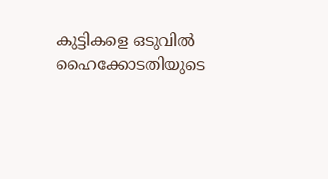കുട്ടികളെ ഒടുവിൽ ഹൈക്കോടതിയുടെ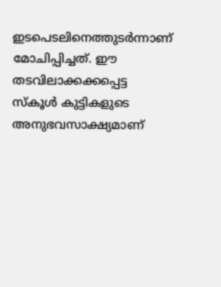ഇടപെടലിനെത്തുടർന്നാണ് മോചിപ്പിച്ചത്. ഈ തടവിലാക്കക്കപ്പെട്ട സ്കൂൾ കുട്ടികളുടെ അനുഭവസാക്ഷ്യമാണ്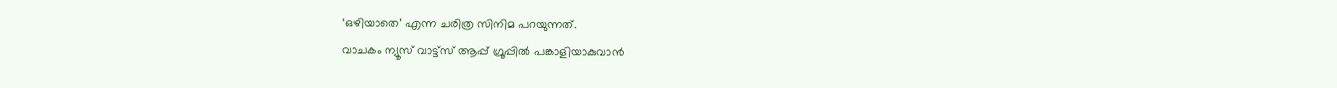‘ഒഴിയാതെ’ എന്ന ചരിത്ര സിനിമ പറയുന്നത്.
വാചകം ന്യൂസ് വാട്ട്സ് ആപ്പ് ഗ്രൂപ്പിൽ പങ്കാളിയാകുവാൻ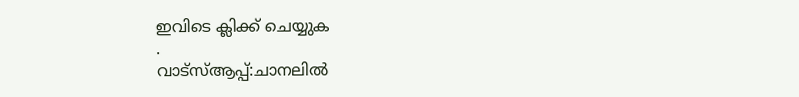ഇവിടെ ക്ലിക്ക് ചെയ്യുക
.
വാട്സ്ആപ്പ്:ചാനലിൽ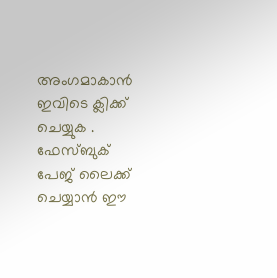അംഗമാകാൻ ഇവിടെ ക്ലിക്ക് ചെയ്യുക .
ഫേസ്ബുക് പേജ് ലൈക്ക് ചെയ്യാൻ ഈ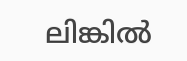ലിങ്കിൽ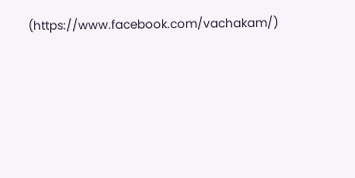(https://www.facebook.com/vachakam/)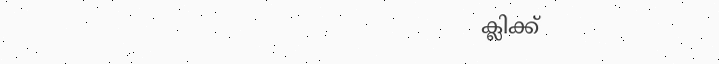ക്ലിക്ക്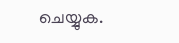ചെയ്യുക.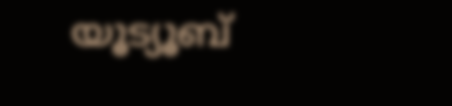യൂട്യൂബ്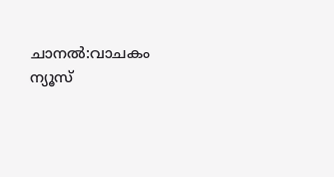ചാനൽ:വാചകം ന്യൂസ്